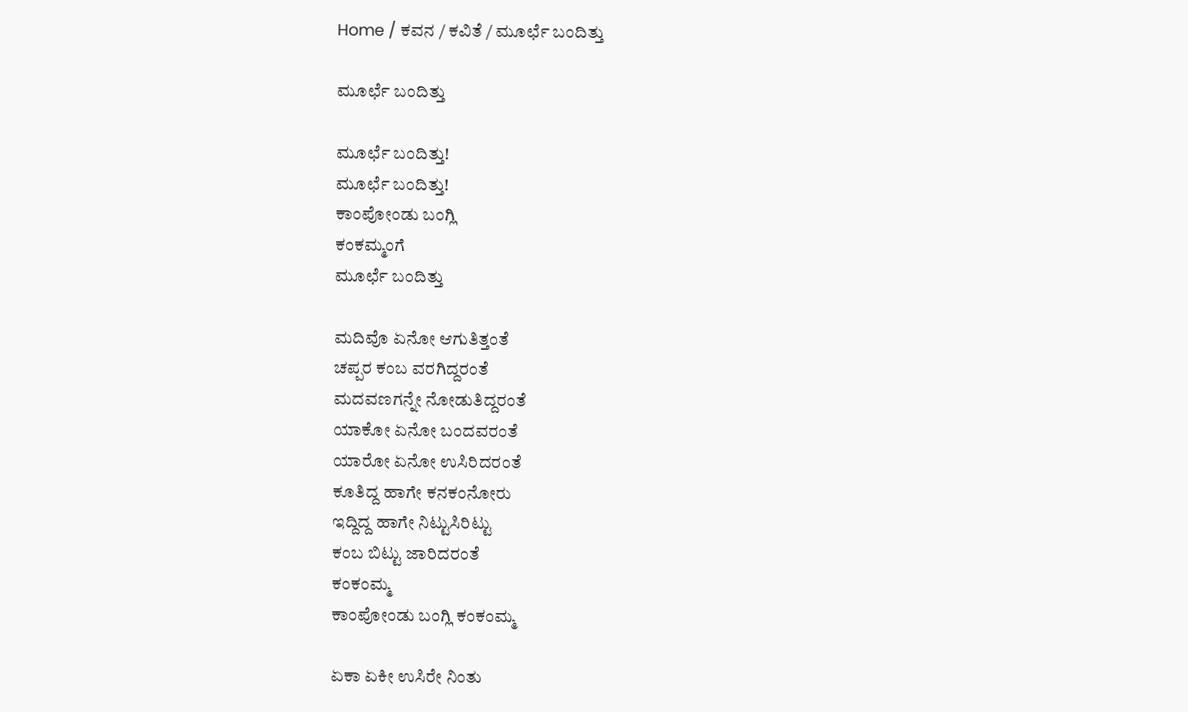Home / ಕವನ / ಕವಿತೆ / ಮೂರ್ಛೆ ಬಂದಿತ್ತು

ಮೂರ್ಛೆ ಬಂದಿತ್ತು

ಮೂರ್ಛೆ ಬಂದಿತ್ತು!
ಮೂರ್ಛೆ ಬಂದಿತ್ತು!
ಕಾಂಪೋಂಡು ಬಂಗ್ಲಿ
ಕಂಕಮ್ಮಂಗೆ
ಮೂರ್ಛೆ ಬಂದಿತ್ತು

ಮದಿವೊ ಏನೋ ಆಗುತಿತ್ತಂತೆ
ಚಪ್ಪರ ಕಂಬ ವರಗಿದ್ದರಂತೆ
ಮದವಣಗನ್ನೇ ನೋಡುತಿದ್ದರಂತೆ
ಯಾಕೋ ಏನೋ ಬಂದವರಂತೆ
ಯಾರೋ ಏನೋ ಉಸಿರಿದರಂತೆ
ಕೂತಿದ್ದ ಹಾಗೇ ಕನಕಂನೋರು
ಇದ್ದಿದ್ದ ಹಾಗೇ ನಿಟ್ಟುಸಿರಿಟ್ಟು
ಕಂಬ ಬಿಟ್ಟು ಜಾರಿದರಂತೆ
ಕಂಕಂಮ್ಮ
ಕಾಂಪೋಂಡು ಬಂಗ್ಲಿ ಕಂಕಂಮ್ಮ

ಏಕಾ ಏಕೀ ಉಸಿರೇ ನಿಂತು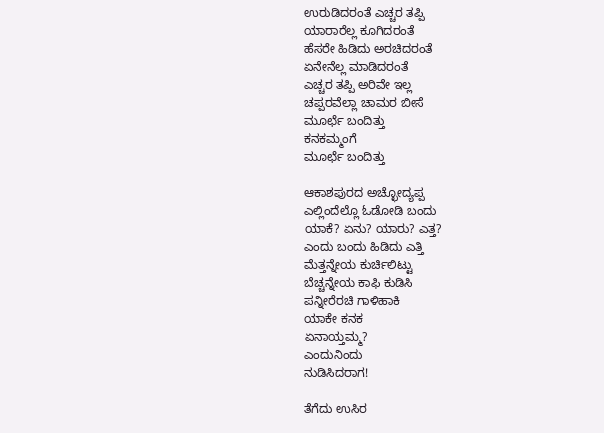ಉರುಡಿದರಂತೆ ಎಚ್ಚರ ತಪ್ಪಿ
ಯಾರಾರೆಲ್ಲ ಕೂಗಿದರಂತೆ
ಹೆಸರೇ ಹಿಡಿದು ಅರಚಿದರಂತೆ
ಏನೇನೆಲ್ಲ ಮಾಡಿದರಂತೆ
ಎಚ್ಚರ ತಪ್ಪಿ ಅರಿವೇ ಇಲ್ಲ
ಚಪ್ಪರವೆಲ್ಲಾ ಚಾಮರ ಬೀಸೆ
ಮೂರ್ಛೆ ಬಂದಿತ್ತು
ಕನಕಮ್ಮಂಗೆ
ಮೂರ್ಛೆ ಬಂದಿತ್ತು

ಆಕಾಶಪುರದ ಅಚ್ಛೋದ್ಯಪ್ಪ
ಎಲ್ಲಿಂದೆಲ್ಲೊ ಓಡೋಡಿ ಬಂದು
ಯಾಕೆ? ಏನು? ಯಾರು? ಎತ್ತ?
ಎಂದು ಬಂದು ಹಿಡಿದು ಎತ್ತಿ
ಮೆತ್ತನ್ನೇಯ ಕುರ್ಚಿಲಿಟ್ಟು
ಬೆಚ್ಚನ್ನೇಯ ಕಾಫಿ ಕುಡಿಸಿ
ಪನ್ನೀರೆರಚಿ ಗಾಳಿಹಾಕಿ
ಯಾಕೇ ಕನಕ
ಏನಾಯ್ತಮ್ಮ?
ಎಂದುನಿಂದು
ನುಡಿಸಿದರಾಗ!

ತೆಗೆದು ಉಸಿರ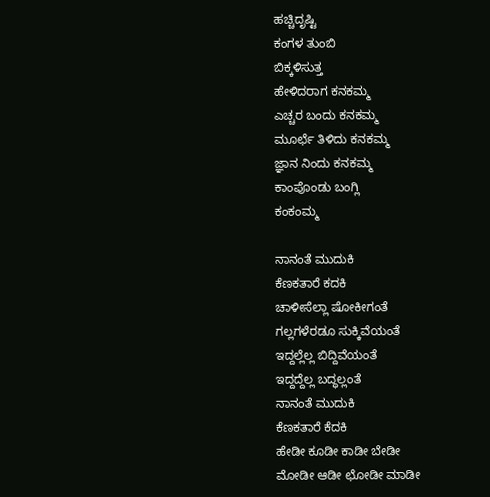ಹಚ್ಚಿದೃಷ್ಟಿ
ಕಂಗಳ ತುಂಬಿ
ಬಿಕ್ಕಳಿಸುತ್ತ
ಹೇಳಿದರಾಗ ಕನಕಮ್ಮ
ಎಚ್ಚರ ಬಂದು ಕನಕಮ್ಮ
ಮೂರ್ಛೆ ತಿಳಿದು ಕನಕಮ್ಮ
ಜ್ಞಾನ ನಿಂದು ಕನಕಮ್ಮ
ಕಾಂಪೊಂಡು ಬಂಗ್ಲಿ
ಕಂಕಂಮ್ಮ

ನಾನಂತೆ ಮುದುಕಿ
ಕೆಣಕತಾರೆ ಕದಕಿ
ಚಾಳೀಸೆಲ್ಲಾ ಷೋಕೀಗಂತೆ
ಗಲ್ಲಗಳೆರಡೂ ಸುಕ್ಕಿವೆಯಂತೆ
ಇದ್ದಲ್ಲೆಲ್ಲ ಬಿದ್ದಿವೆಯಂತೆ
ಇದ್ದದ್ದೆಲ್ಲ ಬದ್ಧಲ್ಲಂತೆ
ನಾನಂತೆ ಮುದುಕಿ
ಕೆಣಕತಾರೆ ಕೆದಕಿ
ಹೇಡೀ ಕೂಡೀ ಕಾಡೀ ಬೇಡೀ
ಮೋಡೀ ಆಡೀ ಛೋಡೀ ಮಾಡೀ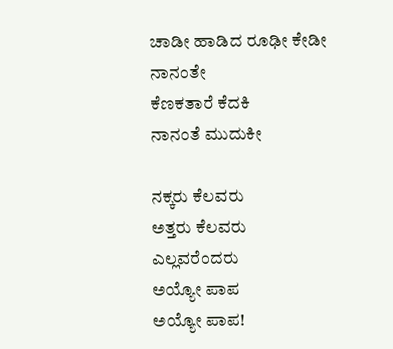ಚಾಡೀ ಹಾಡಿದ ರೂಢೀ ಕೇಡೀ
ನಾನಂತೇ
ಕೆಣಕತಾರೆ ಕೆದಕಿ
ನಾನಂತೆ ಮುದುಕೀ

ನಕ್ಕರು ಕೆಲವರು
ಅತ್ತರು ಕೆಲವರು
ಎಲ್ಲವರೆಂದರು
ಅಯ್ಯೋ ಪಾಪ
ಅಯ್ಯೋ ಪಾಪ!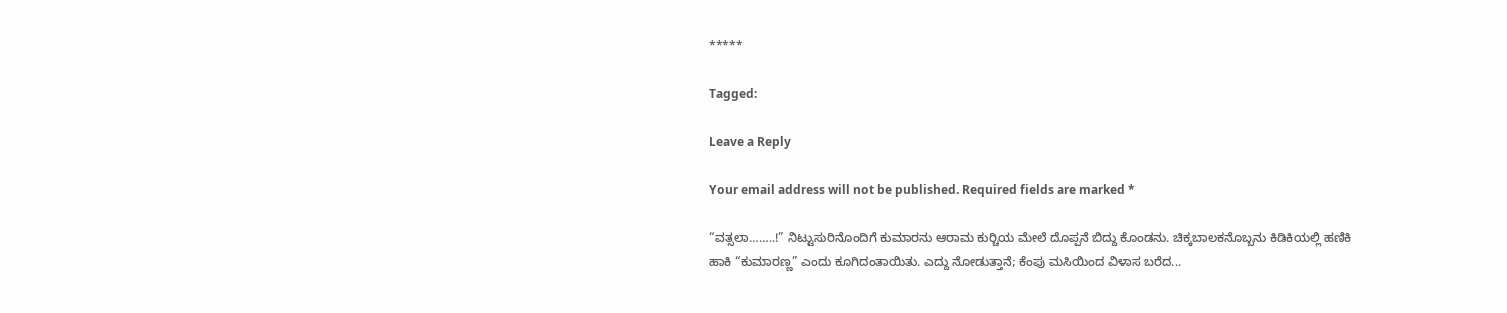*****

Tagged:

Leave a Reply

Your email address will not be published. Required fields are marked *

“ವತ್ಸಲಾ……..!” ನಿಟ್ಟುಸುರಿನೊಂದಿಗೆ ಕುಮಾರನು ಆರಾಮ ಕುರ್‍ಚಿಯ ಮೇಲೆ ದೊಪ್ಪನೆ ಬಿದ್ದು ಕೊಂಡನು. ಚಿಕ್ಕಬಾಲಕನೊಬ್ಬನು ಕಿಡಿಕಿಯಲ್ಲಿ ಹಣಿಕಿ ಹಾಕಿ “ಕುಮಾರಣ್ಣ” ಎಂದು ಕೂಗಿದಂತಾಯಿತು. ಎದ್ದು ನೋಡುತ್ತಾನೆ; ಕೆಂಪು ಮಸಿಯಿಂದ ವಿಳಾಸ ಬರೆದ...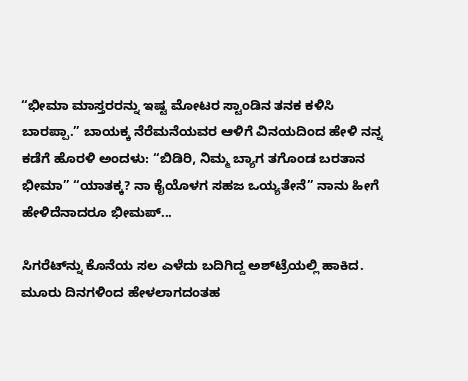“ಭೀಮಾ ಮಾಸ್ತರರನ್ನು ಇಷ್ಟ ಮೋಟರ ಸ್ಟಾಂಡಿನ ತನಕ ಕಳಿಸಿ ಬಾರಪ್ಪಾ.” ಬಾಯಕ್ಕ ನೆರೆಮನೆಯವರ ಆಳಿಗೆ ವಿನಯದಿಂದ ಹೇಳಿ ನನ್ನ ಕಡೆಗೆ ಹೊರಳಿ ಅಂದಳು: “ಬಿಡಿರಿ, ನಿಮ್ಮ ಬ್ಯಾಗ ತಗೊಂಡ ಬರತಾನ ಭೀಮಾ” “ಯಾತಕ್ಕ? ನಾ ಕೈಯೊಳಗ ಸಹಜ ಒಯ್ಯತೇನೆ” ನಾನು ಹೀಗೆ ಹೇಳಿದೆನಾದರೂ ಭೀಮಪ್...

ಸಿಗರೆಟ್‌ನ್ನು ಕೊನೆಯ ಸಲ ಎಳೆದು ಬದಿಗಿದ್ದ ಅಶ್‌ಟ್ರೆಯಲ್ಲಿ ಹಾಕಿದ. ಮೂರು ದಿನಗಳಿಂದ ಹೇಳಲಾಗದಂತಹ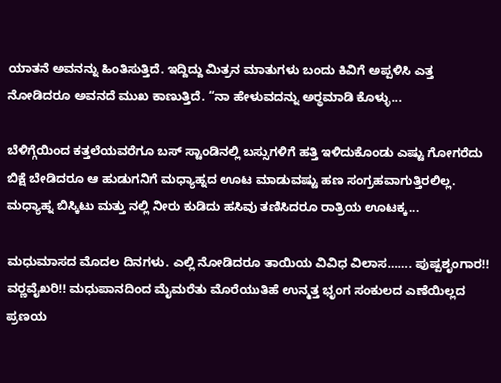ಯಾತನೆ ಅವನನ್ನು ಹಿಂತಿಸುತ್ತಿದೆ. ಇದ್ದಿದ್ದು ಮಿತ್ರನ ಮಾತುಗಳು ಬಂದು ಕಿವಿಗೆ ಅಪ್ಪಳಿಸಿ ಎತ್ತ ನೋಡಿದರೂ ಅವನದೆ ಮುಖ ಕಾಣುತ್ತಿದೆ. “ನಾ ಹೇಳುವದನ್ನು ಅರ್‍ಥಮಾಡಿ ಕೊಳ್ಳು...

ಬೆಳಿಗ್ಗೆಯಿಂದ ಕತ್ತಲೆಯವರೆಗೂ ಬಸ್ ಸ್ಟಾಂಡಿನಲ್ಲಿ ಬಸ್ಸುಗಳಿಗೆ ಹತ್ತಿ ಇಳಿದುಕೊಂಡು ಎಷ್ಟು ಗೋಗರೆದು ಬಿಕ್ಷೆ ಬೇಡಿದರೂ ಆ ಹುಡುಗನಿಗೆ ಮಧ್ಯಾಹ್ನದ ಊಟ ಮಾಡುವಷ್ಟು ಹಣ ಸಂಗ್ರಹವಾಗುತ್ತಿರಲಿಲ್ಲ. ಮಧ್ಯಾಹ್ನ ಬಿಸ್ಕಿಟು ಮತ್ತು ನಲ್ಲಿ ನೀರು ಕುಡಿದು ಹಸಿವು ತಣಿಸಿದರೂ ರಾತ್ರಿಯ ಊಟಕ್ಕ...

ಮಧುಮಾಸದ ಮೊದಲ ದಿನಗಳು. ಎಲ್ಲಿ ನೋಡಿದರೂ ತಾಯಿಯ ವಿವಿಧ ವಿಲಾಸ……. ಪುಷ್ಪಶೃಂಗಾರ!! ವರ್‍ಣವೈಖರಿ!! ಮಧುಪಾನದಿಂದ ಮೈಮರೆತು ಮೊರೆಯುತಿಹೆ ಉನ್ಮತ್ತ ಭೃಂಗ ಸಂಕುಲದ ಎಣೆಯಿಲ್ಲದ ಪ್ರಣಯ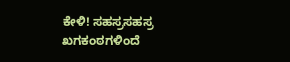ಕೇಳಿ! ಸಹಸ್ರಸಹಸ್ರ ಖಗಕಂಠಗಳಿಂದೆ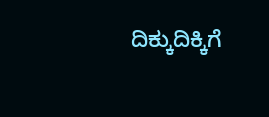ದಿಕ್ಕುದಿಕ್ಕಿಗೆ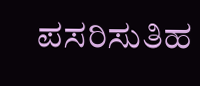ಪಸರಿಸುತಿಹ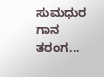ಸುಮಧುರ ಗಾನ ತರಂಗ...